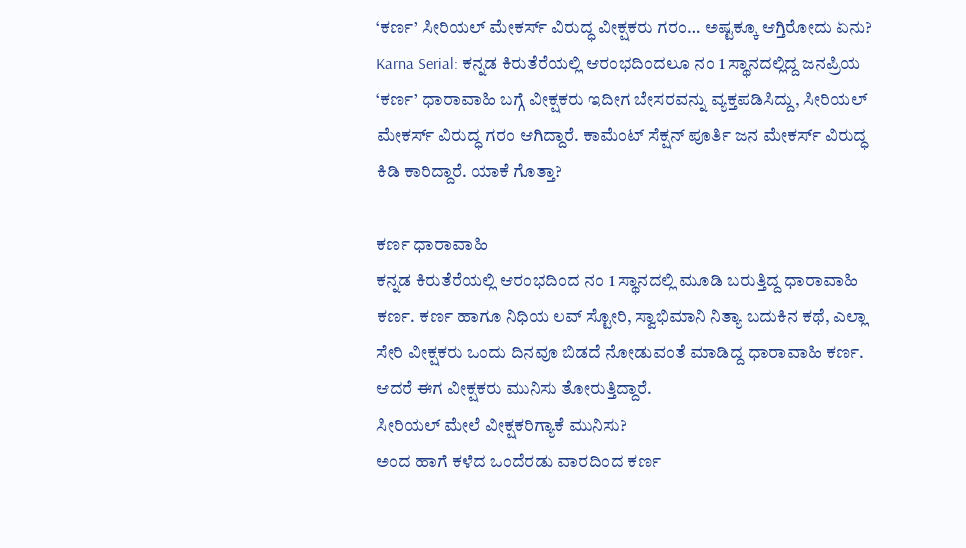‘ಕರ್ಣ’ ಸೀರಿಯಲ್ ಮೇಕರ್ಸ್ ವಿರುದ್ಧ ವೀಕ್ಷಕರು ಗರಂ… ಅಷ್ಟಕ್ಕೂ ಆಗ್ತಿರೋದು ಏನು?
Karna Serial: ಕನ್ನಡ ಕಿರುತೆರೆಯಲ್ಲಿ ಆರಂಭದಿಂದಲೂ ನಂ 1 ಸ್ಥಾನದಲ್ಲಿದ್ದ ಜನಪ್ರಿಯ ‘ಕರ್ಣ’ ಧಾರಾವಾಹಿ ಬಗ್ಗೆ ವೀಕ್ಷಕರು ಇದೀಗ ಬೇಸರವನ್ನು ವ್ಯಕ್ತಪಡಿಸಿದ್ದು, ಸೀರಿಯಲ್ ಮೇಕರ್ಸ್ ವಿರುದ್ಧ ಗರಂ ಆಗಿದ್ದಾರೆ. ಕಾಮೆಂಟ್ ಸೆಕ್ಷನ್ ಪೂರ್ತಿ ಜನ ಮೇಕರ್ಸ್ ವಿರುದ್ಧ ಕಿಡಿ ಕಾರಿದ್ದಾರೆ. ಯಾಕೆ ಗೊತ್ತಾ?

ಕರ್ಣ ಧಾರಾವಾಹಿ
ಕನ್ನಡ ಕಿರುತೆರೆಯಲ್ಲಿ ಆರಂಭದಿಂದ ನಂ 1 ಸ್ಥಾನದಲ್ಲಿ ಮೂಡಿ ಬರುತ್ತಿದ್ದ ಧಾರಾವಾಹಿ ಕರ್ಣ. ಕರ್ಣ ಹಾಗೂ ನಿಧಿಯ ಲವ್ ಸ್ಟೋರಿ, ಸ್ವಾಭಿಮಾನಿ ನಿತ್ಯಾ ಬದುಕಿನ ಕಥೆ, ಎಲ್ಲಾ ಸೇರಿ ವೀಕ್ಷಕರು ಒಂದು ದಿನವೂ ಬಿಡದೆ ನೋಡುವಂತೆ ಮಾಡಿದ್ದ ಧಾರಾವಾಹಿ ಕರ್ಣ. ಆದರೆ ಈಗ ವೀಕ್ಷಕರು ಮುನಿಸು ತೋರುತ್ತಿದ್ದಾರೆ.
ಸೀರಿಯಲ್ ಮೇಲೆ ವೀಕ್ಷಕರಿಗ್ಯಾಕೆ ಮುನಿಸು?
ಅಂದ ಹಾಗೆ ಕಳೆದ ಒಂದೆರಡು ವಾರದಿಂದ ಕರ್ಣ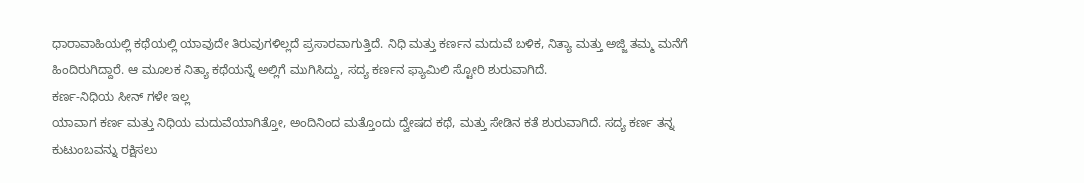ಧಾರಾವಾಹಿಯಲ್ಲಿ ಕಥೆಯಲ್ಲಿ ಯಾವುದೇ ತಿರುವುಗಳಿಲ್ಲದೆ ಪ್ರಸಾರವಾಗುತ್ತಿದೆ. ನಿಧಿ ಮತ್ತು ಕರ್ಣನ ಮದುವೆ ಬಳಿಕ, ನಿತ್ಯಾ ಮತ್ತು ಅಜ್ಜಿ ತಮ್ಮ ಮನೆಗೆ ಹಿಂದಿರುಗಿದ್ದಾರೆ. ಆ ಮೂಲಕ ನಿತ್ಯಾ ಕಥೆಯನ್ನೆ ಅಲ್ಲಿಗೆ ಮುಗಿಸಿದ್ದು, ಸದ್ಯ ಕರ್ಣನ ಫ್ಯಾಮಿಲಿ ಸ್ಟೋರಿ ಶುರುವಾಗಿದೆ.
ಕರ್ಣ-ನಿಧಿಯ ಸೀನ್ ಗಳೇ ಇಲ್ಲ
ಯಾವಾಗ ಕರ್ಣ ಮತ್ತು ನಿಧಿಯ ಮದುವೆಯಾಗಿತ್ತೋ, ಅಂದಿನಿಂದ ಮತ್ತೊಂದು ದ್ವೇಷದ ಕಥೆ, ಮತ್ತು ಸೇಡಿನ ಕತೆ ಶುರುವಾಗಿದೆ. ಸದ್ಯ ಕರ್ಣ ತನ್ನ ಕುಟುಂಬವನ್ನು ರಕ್ಷಿಸಲು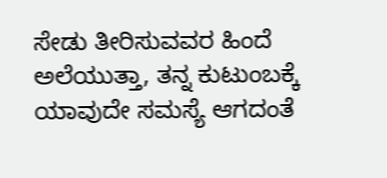ಸೇಡು ತೀರಿಸುವವರ ಹಿಂದೆ ಅಲೆಯುತ್ತಾ, ತನ್ನ ಕುಟುಂಬಕ್ಕೆ ಯಾವುದೇ ಸಮಸ್ಯೆ ಆಗದಂತೆ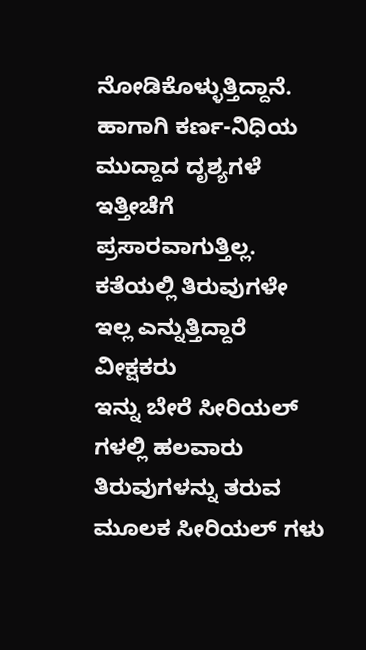ನೋಡಿಕೊಳ್ಳುತ್ತಿದ್ದಾನೆ. ಹಾಗಾಗಿ ಕರ್ಣ-ನಿಧಿಯ ಮುದ್ದಾದ ದೃಶ್ಯಗಳೆ ಇತ್ತೀಚೆಗೆ ಪ್ರಸಾರವಾಗುತ್ತಿಲ್ಲ.
ಕತೆಯಲ್ಲಿ ತಿರುವುಗಳೇ ಇಲ್ಲ ಎನ್ನುತ್ತಿದ್ದಾರೆ ವೀಕ್ಷಕರು
ಇನ್ನು ಬೇರೆ ಸೀರಿಯಲ್ ಗಳಲ್ಲಿ ಹಲವಾರು ತಿರುವುಗಳನ್ನು ತರುವ ಮೂಲಕ ಸೀರಿಯಲ್ ಗಳು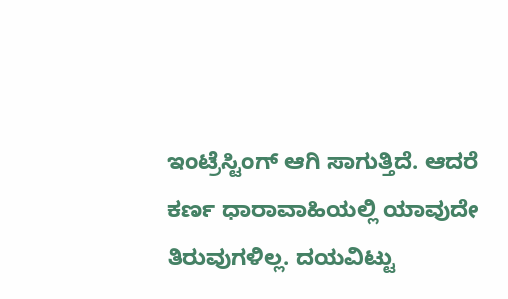ಇಂಟ್ರೆಸ್ಟಿಂಗ್ ಆಗಿ ಸಾಗುತ್ತಿದೆ. ಆದರೆ ಕರ್ಣ ಧಾರಾವಾಹಿಯಲ್ಲಿ ಯಾವುದೇ ತಿರುವುಗಳಿಲ್ಲ. ದಯವಿಟ್ಟು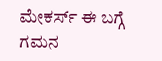ಮೇಕರ್ಸ್ ಈ ಬಗ್ಗೆ ಗಮನ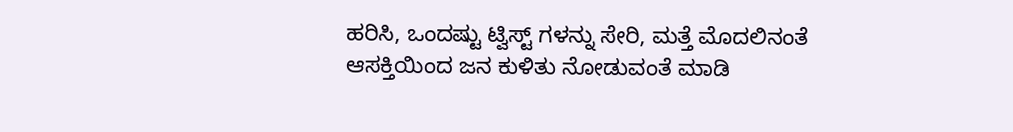ಹರಿಸಿ, ಒಂದಷ್ಟು ಟ್ವಿಸ್ಟ್ ಗಳನ್ನು ಸೇರಿ, ಮತ್ತೆ ಮೊದಲಿನಂತೆ ಆಸಕ್ತಿಯಿಂದ ಜನ ಕುಳಿತು ನೋಡುವಂತೆ ಮಾಡಿ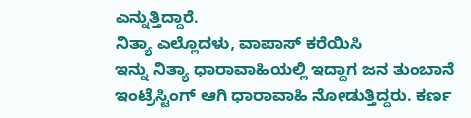ಎನ್ನುತ್ತಿದ್ದಾರೆ.
ನಿತ್ಯಾ ಎಲ್ಲೊದಳು, ವಾಪಾಸ್ ಕರೆಯಿಸಿ
ಇನ್ನು ನಿತ್ಯಾ ಧಾರಾವಾಹಿಯಲ್ಲಿ ಇದ್ದಾಗ ಜನ ತುಂಬಾನೆ ಇಂಟ್ರೆಸ್ಟಿಂಗ್ ಆಗಿ ಧಾರಾವಾಹಿ ನೋಡುತ್ತಿದ್ದರು. ಕರ್ಣ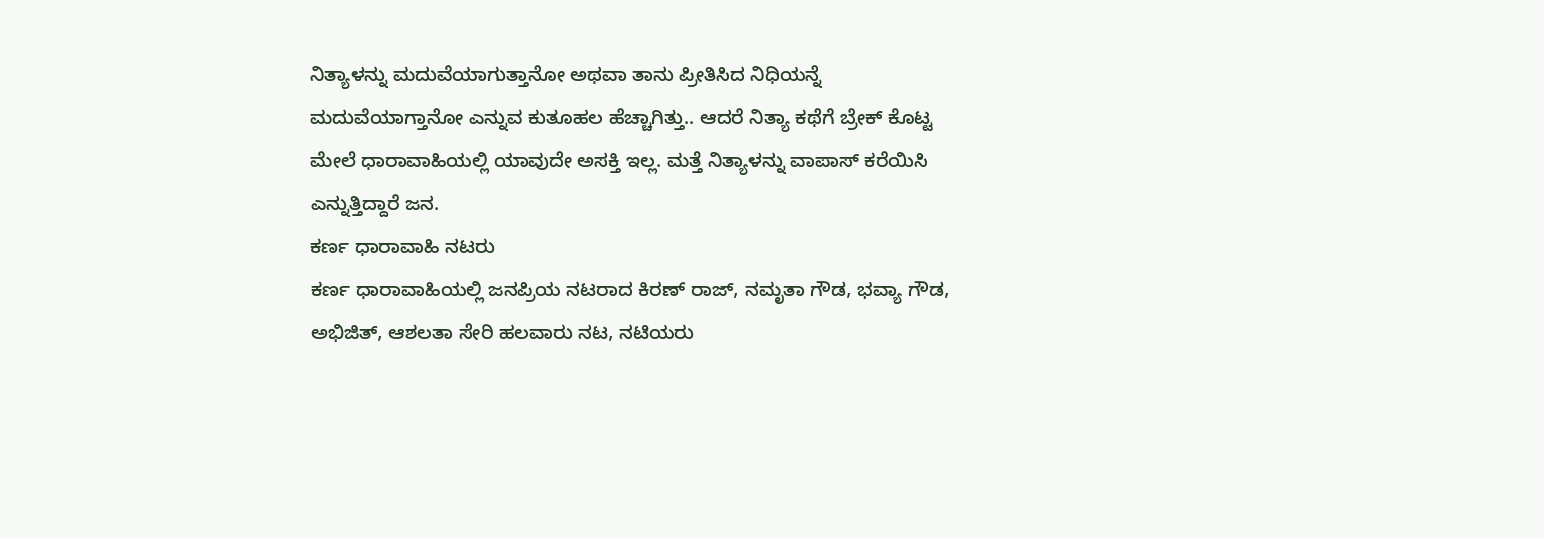ನಿತ್ಯಾಳನ್ನು ಮದುವೆಯಾಗುತ್ತಾನೋ ಅಥವಾ ತಾನು ಪ್ರೀತಿಸಿದ ನಿಧಿಯನ್ನೆ ಮದುವೆಯಾಗ್ತಾನೋ ಎನ್ನುವ ಕುತೂಹಲ ಹೆಚ್ಚಾಗಿತ್ತು.. ಆದರೆ ನಿತ್ಯಾ ಕಥೆಗೆ ಬ್ರೇಕ್ ಕೊಟ್ಟ ಮೇಲೆ ಧಾರಾವಾಹಿಯಲ್ಲಿ ಯಾವುದೇ ಅಸಕ್ತಿ ಇಲ್ಲ. ಮತ್ತೆ ನಿತ್ಯಾಳನ್ನು ವಾಪಾಸ್ ಕರೆಯಿಸಿ ಎನ್ನುತ್ತಿದ್ದಾರೆ ಜನ.
ಕರ್ಣ ಧಾರಾವಾಹಿ ನಟರು
ಕರ್ಣ ಧಾರಾವಾಹಿಯಲ್ಲಿ ಜನಪ್ರಿಯ ನಟರಾದ ಕಿರಣ್ ರಾಜ್, ನಮೃತಾ ಗೌಡ, ಭವ್ಯಾ ಗೌಡ, ಅಭಿಜಿತ್, ಆಶಲತಾ ಸೇರಿ ಹಲವಾರು ನಟ, ನಟಿಯರು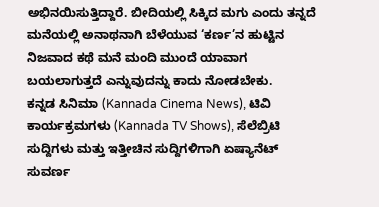ಅಭಿನಯಿಸುತ್ತಿದ್ದಾರೆ. ಬೀದಿಯಲ್ಲಿ ಸಿಕ್ಕಿದ ಮಗು ಎಂದು ತನ್ನದೆ ಮನೆಯಲ್ಲಿ ಅನಾಥನಾಗಿ ಬೆಳೆಯುವ ‘ಕರ್ಣ’ನ ಹುಟ್ಟಿನ ನಿಜವಾದ ಕಥೆ ಮನೆ ಮಂದಿ ಮುಂದೆ ಯಾವಾಗ ಬಯಲಾಗುತ್ತದೆ ಎನ್ನುವುದನ್ನು ಕಾದು ನೋಡಬೇಕು.
ಕನ್ನಡ ಸಿನಿಮಾ (Kannada Cinema News), ಟಿವಿ ಕಾರ್ಯಕ್ರಮಗಳು (Kannada TV Shows), ಸೆಲೆಬ್ರಿಟಿ ಸುದ್ದಿಗಳು ಮತ್ತು ಇತ್ತೀಚಿನ ಸುದ್ದಿಗಳಿಗಾಗಿ ಏಷ್ಯಾನೆಟ್ ಸುವರ್ಣ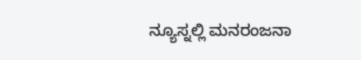ನ್ಯೂಸ್ನಲ್ಲಿ ಮನರಂಜನಾ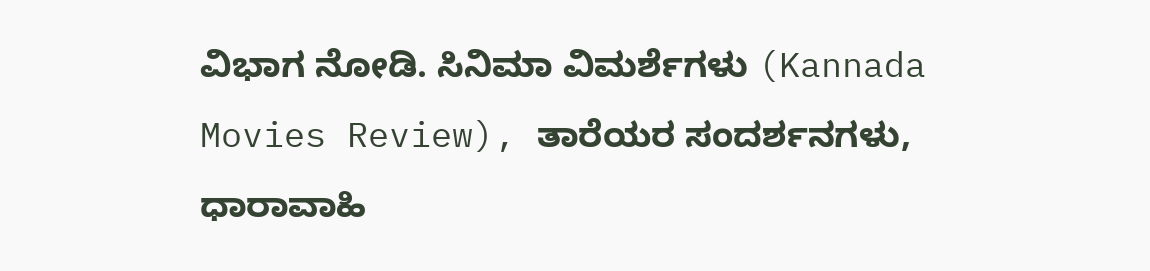ವಿಭಾಗ ನೋಡಿ. ಸಿನಿಮಾ ವಿಮರ್ಶೆಗಳು (Kannada Movies Review), ತಾರೆಯರ ಸಂದರ್ಶನಗಳು, ಧಾರಾವಾಹಿ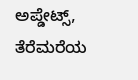ಅಪ್ಡೇಟ್ಸ್, ತೆರೆಮರೆಯ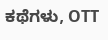ಕಥೆಗಳು, OTT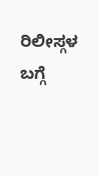ರಿಲೀಸ್ಗಳ ಬಗ್ಗೆ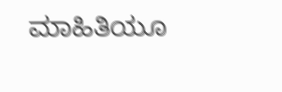ಮಾಹಿತಿಯೂ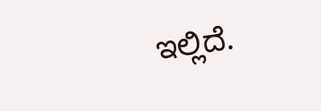ಇಲ್ಲಿದೆ.